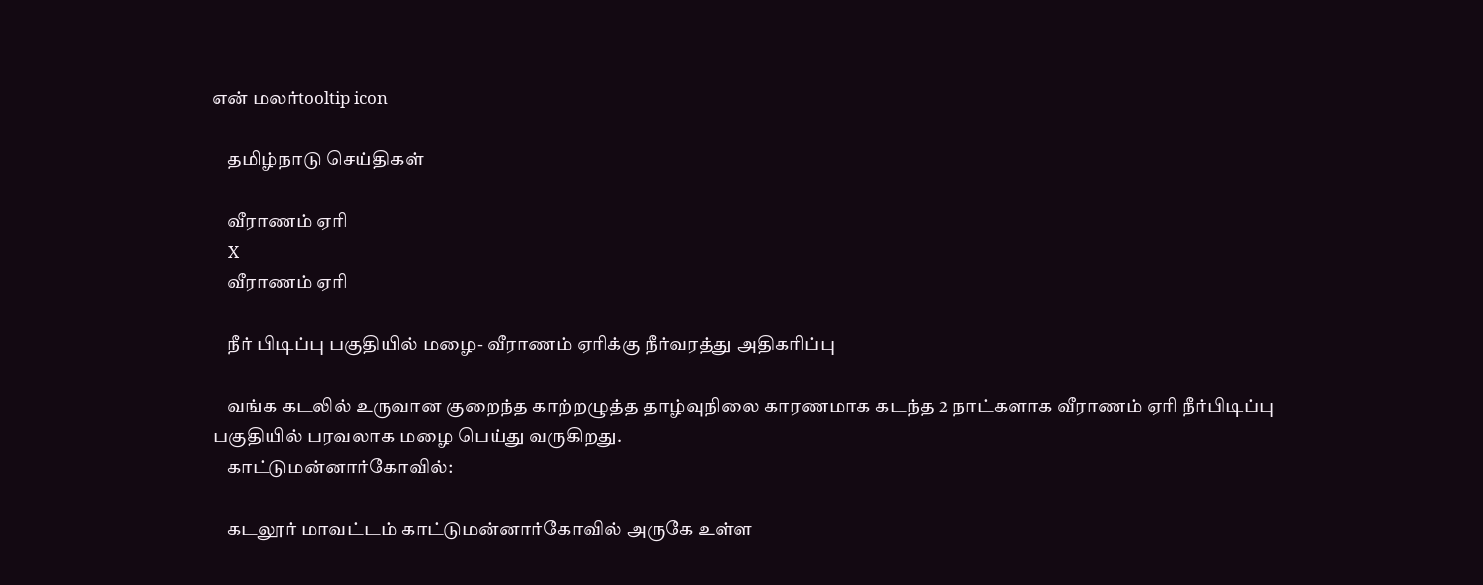என் மலர்tooltip icon

    தமிழ்நாடு செய்திகள்

    வீராணம் ஏரி
    X
    வீராணம் ஏரி

    நீர் பிடிப்பு பகுதியில் மழை- வீராணம் ஏரிக்கு நீர்வரத்து அதிகரிப்பு

    வங்க கடலில் உருவான குறைந்த காற்றழுத்த தாழ்வுநிலை காரணமாக கடந்த 2 நாட்களாக வீராணம் ஏரி நீர்பிடிப்பு பகுதியில் பரவலாக மழை பெய்து வருகிறது.
    காட்டுமன்னார்கோவில்:

    கடலூர் மாவட்டம் காட்டுமன்னார்கோவில் அருகே உள்ள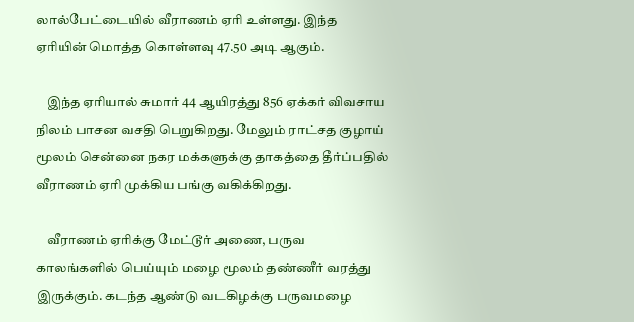லால்பேட்டையில் வீராணம் ஏரி உள்ளது. இந்த ஏரியின் மொத்த கொள்ளவு 47.50 அடி ஆகும்.

    இந்த ஏரியால் சுமார் 44 ஆயிரத்து 856 ஏக்கர் விவசாய நிலம் பாசன வசதி பெறுகிறது. மேலும் ராட்சத குழாய் மூலம் சென்னை நகர மக்களுக்கு தாகத்தை தீர்ப்பதில் வீராணம் ஏரி முக்கிய பங்கு வகிக்கிறது.

    வீராணம் ஏரிக்கு மேட்டூர் அணை, பருவ காலங்களில் பெய்யும் மழை மூலம் தண்ணீர் வரத்து இருக்கும். கடந்த ஆண்டு வடகிழக்கு பருவமழை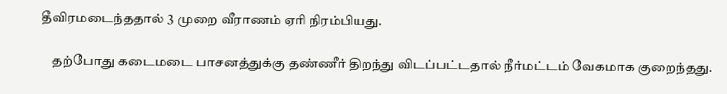தீவிரமடைந்ததால் 3 முறை வீராணம் ஏரி நிரம்பியது.

    தற்போது கடைமடை பாசனத்துக்கு தண்ணீர் திறந்து விடப்பட்டதால் நீர்மட்டம் வேகமாக குறைந்தது.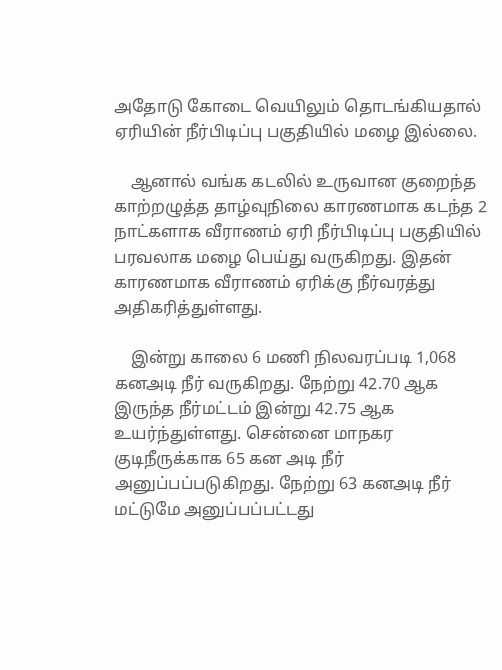அதோடு கோடை வெயிலும் தொடங்கியதால் ஏரியின் நீர்பிடிப்பு பகுதியில் மழை இல்லை.

    ஆனால் வங்க கடலில் உருவான குறைந்த காற்றழுத்த தாழ்வுநிலை காரணமாக கடந்த 2 நாட்களாக வீராணம் ஏரி நீர்பிடிப்பு பகுதியில் பரவலாக மழை பெய்து வருகிறது. இதன் காரணமாக வீராணம் ஏரிக்கு நீர்வரத்து அதிகரித்துள்ளது.

    இன்று காலை 6 மணி நிலவரப்படி 1,068 கனஅடி நீர் வருகிறது. நேற்று 42.70 ஆக இருந்த நீர்மட்டம் இன்று 42.75 ஆக உயர்ந்துள்ளது. சென்னை மாநகர குடிநீருக்காக 65 கன அடி நீர் அனுப்பப்படுகிறது. நேற்று 63 கனஅடி நீர் மட்டுமே அனுப்பப்பட்டது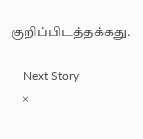குறிப்பிடத்தக்கது.

    Next Story
    ×